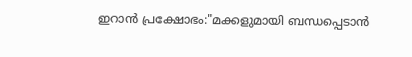ഇറാൻ പ്രക്ഷോഭം:"മക്കളുമായി ബന്ധപ്പെടാൻ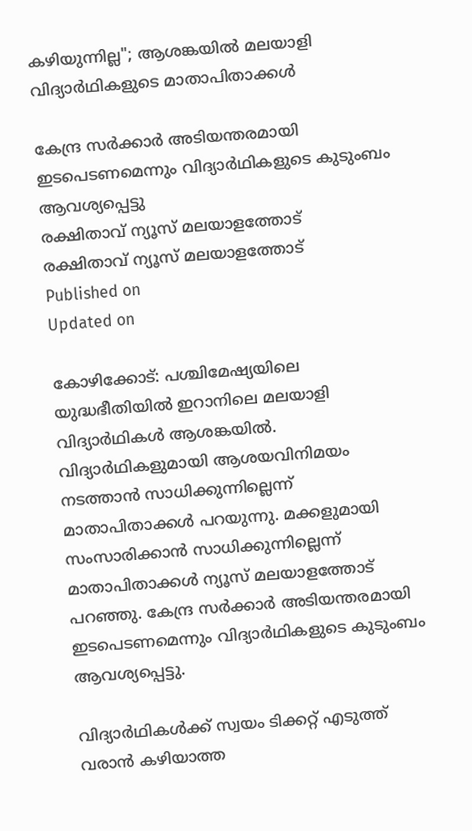കഴിയുന്നില്ല"; ആശങ്കയിൽ മലയാളി വിദ്യാർഥികളുടെ മാതാപിതാക്കൾ

കേന്ദ്ര സർക്കാർ അടിയന്തരമായി ഇടപെടണമെന്നും വിദ്യാർഥികളുടെ കുടുംബം ആവശ്യപ്പെട്ടു
രക്ഷിതാവ് ന്യൂസ് മലയാളത്തോട്
രക്ഷിതാവ് ന്യൂസ് മലയാളത്തോട്
Published on
Updated on

കോഴിക്കോട്: പശ്ചിമേഷ്യയിലെ യുദ്ധഭീതിയിൽ ഇറാനിലെ മലയാളി വിദ്യാർഥികൾ ആശങ്കയിൽ. വിദ്യാർഥികളുമായി ആശയവിനിമയം നടത്താൻ സാധിക്കുന്നില്ലെന്ന് മാതാപിതാക്കൾ പറയുന്നു. മക്കളുമായി സംസാരിക്കാൻ സാധിക്കുന്നില്ലെന്ന് മാതാപിതാക്കൾ ന്യൂസ് മലയാളത്തോട് പറഞ്ഞു. കേന്ദ്ര സർക്കാർ അടിയന്തരമായി ഇടപെടണമെന്നും വിദ്യാർഥികളുടെ കുടുംബം ആവശ്യപ്പെട്ടു.

വിദ്യാർഥികൾക്ക് സ്വയം ടിക്കറ്റ് എടുത്ത് വരാൻ കഴിയാത്ത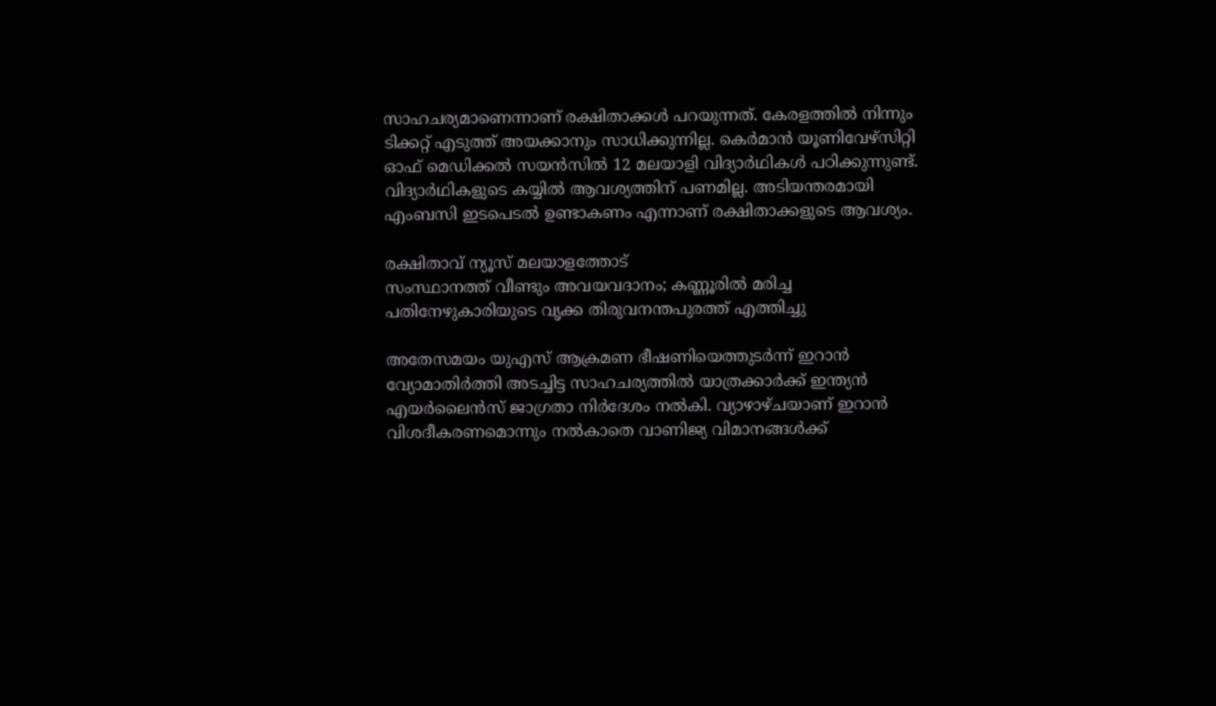സാഹചര്യമാണെന്നാണ് രക്ഷിതാക്കൾ പറയുന്നത്. കേരളത്തിൽ നിന്നും ടിക്കറ്റ് എടുത്ത് അയക്കാനും സാധിക്കുന്നില്ല. കെർമാൻ യൂണിവേഴ്സിറ്റി ഓഫ് മെഡിക്കൽ സയൻസിൽ 12 മലയാളി വിദ്യാർഥികൾ പഠിക്കുന്നുണ്ട്. വിദ്യാർഥികളുടെ കയ്യിൽ ആവശ്യത്തിന് പണമില്ല. അടിയന്തരമായി എംബസി ഇടപെടൽ ഉണ്ടാകണം എന്നാണ് രക്ഷിതാക്കളുടെ ആവശ്യം.

രക്ഷിതാവ് ന്യൂസ് മലയാളത്തോട്
സംസ്ഥാനത്ത് വീണ്ടും അവയവദാനം; കണ്ണൂരിൽ മരിച്ച പതിനേഴുകാരിയുടെ വൃക്ക തിരുവനന്തപുരത്ത് എത്തിച്ചു

അതേസമയം യുഎസ് ആക്രമണ ഭീഷണിയെത്തുടർന്ന് ഇറാൻ വ്യോമാതിർത്തി അടച്ചിട്ട സാഹചര്യത്തിൽ യാത്രക്കാർക്ക് ഇന്ത്യൻ എയർലൈൻസ് ജാഗ്രതാ നിർദേശം നൽകി. വ്യാഴാഴ്ചയാണ് ഇറാൻ വിശദീകരണമൊന്നും നൽകാതെ വാണിജ്യ വിമാനങ്ങൾക്ക്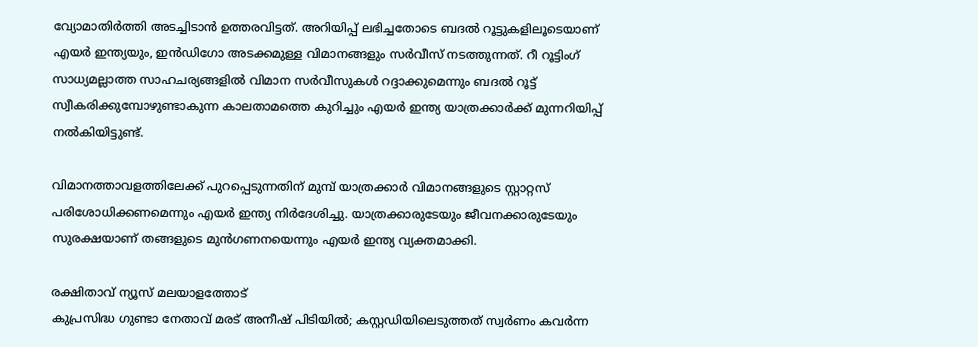വ്യോമാതിർത്തി അടച്ചിടാൻ ഉത്തരവിട്ടത്. അറിയിപ്പ് ലഭിച്ചതോടെ ബദൽ റൂട്ടുകളിലൂടെയാണ് എയർ ഇന്ത്യയും, ഇൻഡിഗോ അടക്കമുള്ള വിമാനങ്ങളും സർവീസ് നടത്തുന്നത്. റീ റൂട്ടിംഗ് സാധ്യമല്ലാത്ത സാഹചര്യങ്ങളിൽ വിമാന സർവീസുകൾ റദ്ദാക്കുമെന്നും ബദൽ റൂട്ട് സ്വീകരിക്കുമ്പോഴുണ്ടാകുന്ന കാലതാമത്തെ കുറിച്ചും എയർ ഇന്ത്യ യാത്രക്കാർക്ക് മുന്നറിയിപ്പ് നൽകിയിട്ടുണ്ട്.

വിമാനത്താവളത്തിലേക്ക് പുറപ്പെടുന്നതിന് മുമ്പ് യാത്രക്കാർ വിമാനങ്ങളുടെ സ്റ്റാറ്റസ് പരിശോധിക്കണമെന്നും എയർ ഇന്ത്യ നിർദേശിച്ചു. യാത്രക്കാരുടേയും ജീവനക്കാരുടേയും സുരക്ഷയാണ് തങ്ങളുടെ മുൻഗണനയെന്നും എയർ ഇന്ത്യ വ്യക്തമാക്കി.

രക്ഷിതാവ് ന്യൂസ് മലയാളത്തോട്
കുപ്രസിദ്ധ ഗുണ്ടാ നേതാവ് മരട് അനീഷ് പിടിയിൽ; കസ്റ്റഡിയിലെടുത്തത് സ്വർണം കവർന്ന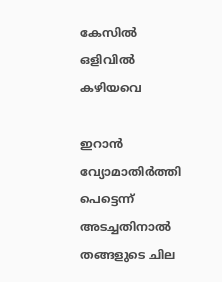കേസിൽ ഒളിവിൽ കഴിയവെ

ഇറാൻ വ്യോമാതിർത്തി പെട്ടെന്ന് അടച്ചതിനാൽ തങ്ങളുടെ ചില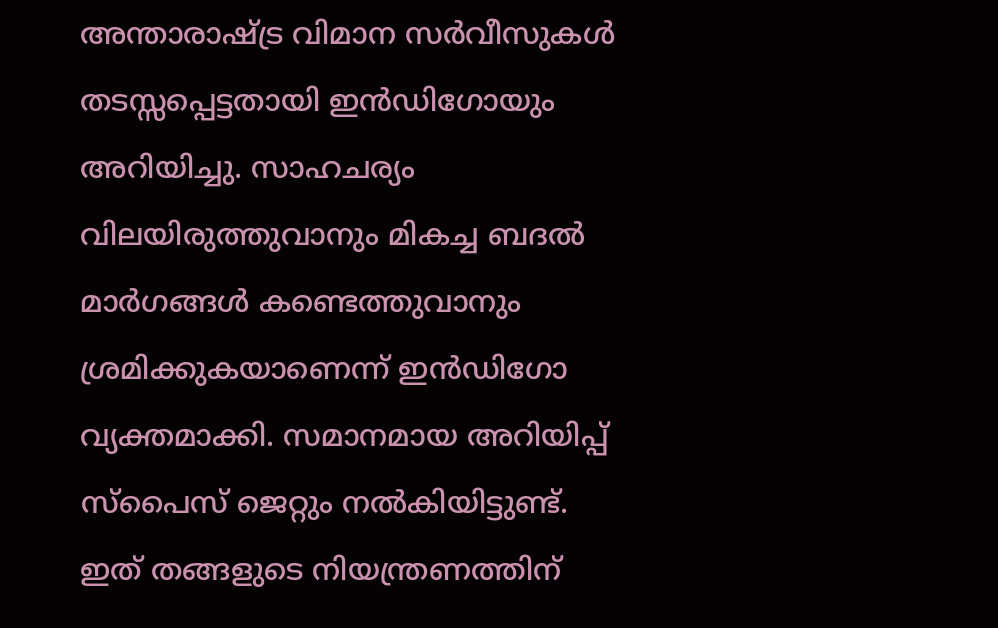അന്താരാഷ്ട്ര വിമാന സർവീസുകൾ തടസ്സപ്പെട്ടതായി ഇൻഡിഗോയും അറിയിച്ചു. സാഹചര്യം വിലയിരുത്തുവാനും മികച്ച ബദൽ മാർഗങ്ങൾ കണ്ടെത്തുവാനും ശ്രമിക്കുകയാണെന്ന് ഇൻഡിഗോ വ്യക്തമാക്കി. സമാനമായ അറിയിപ്പ് സ്പൈസ് ജെറ്റും നൽകിയിട്ടുണ്ട്. ഇത് തങ്ങളുടെ നിയന്ത്രണത്തിന്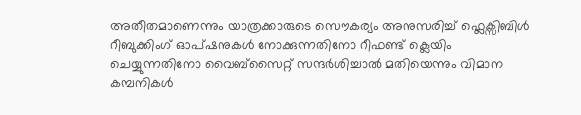അതീതമാണെന്നും യാത്രക്കാരുടെ സൌകര്യം അനുസരിച്ച് ഫ്ലെക്സിബിൾ റീബുക്കിംഗ് ഓപ്ഷനുകൾ നോക്കുന്നതിനോ റീഫണ്ട് ക്ലെയിം ചെയ്യുന്നതിനോ വൈബ്സൈറ്റ് സന്ദർശിച്ചാൽ മതിയെന്നും വിമാന കമ്പനികൾ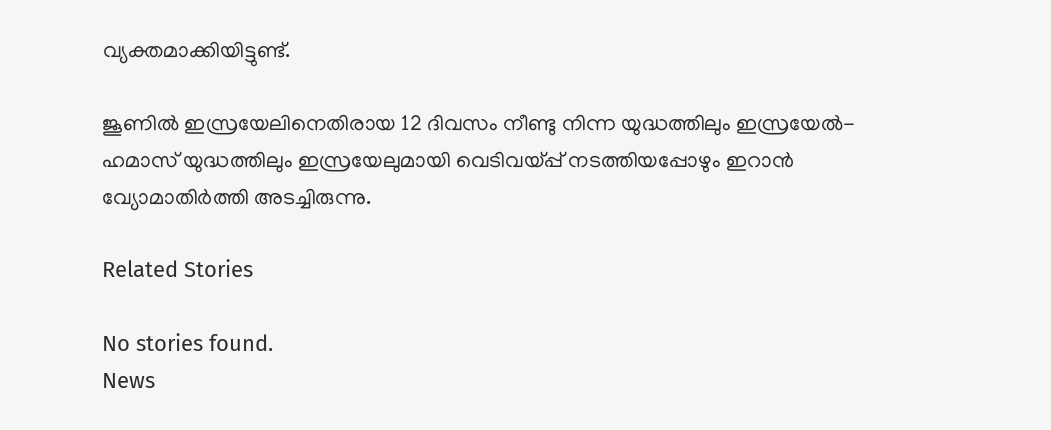വ്യക്തമാക്കിയിട്ടുണ്ട്.

ജൂണിൽ ഇസ്രയേലിനെതിരായ 12 ദിവസം നീണ്ടു നിന്ന യുദ്ധത്തിലും ഇസ്രയേൽ-ഹമാസ് യുദ്ധത്തിലും ഇസ്രയേലുമായി വെടിവയ്പ്പ് നടത്തിയപ്പോഴും ഇറാൻ വ്യോമാതിർത്തി അടച്ചിരുന്നു.

Related Stories

No stories found.
News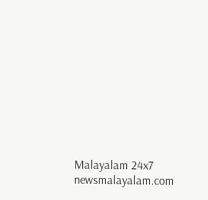Malayalam 24x7
newsmalayalam.com